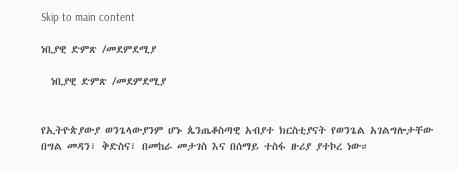Skip to main content

ነቢያዊ ድምጽ /መደምደሚያ

  ነቢያዊ ድምጽ /መደምደሚያ


የኢትዮጵያውያ ወንጌላውያንም ሆኑ ጴንጤቆስጣዊ አብያተ ክርስቲያናት የወንጌል አገልግሎታቸው በግል መዳን፣ ቅድስና፣ በመከራ መታገስ እና በሰማይ ተስፋ ዙሪያ ያተኮረ ነው።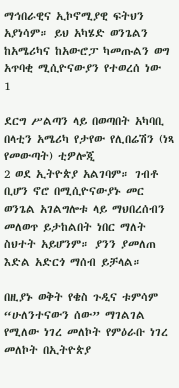ማኅበራዊና ኢኮኖሚያዊ ፍትህን አያነሳም። ይህ አካሄድ ወንጌልን   ከአሜሪካና ከአውሮፓ ካመጡልን ወግ አጥባቂ ሚሲዮናውያን የተወረሰ ነው
1

ደርግ ሥልጣን ላይ በወጣበት አካባቢ በላቲን አሜሪካ የታየው የሊበሬሽን (ነጻ የመውጣት) ቲዎሎጂ
2 ወደ ኢትዮጵያ አልገባም። ገብቶ ቢሆን ኖሮ በሚሲዮናውያኑ መር ወንጌል አገልግሎቱ ላይ ማህበረሰብን መለወጥ ይታከልበት ነበር ማለት ስህተት አይሆንም። ያንን ያመለጠ እድል አድርጎ ማሰብ ይቻላል።

በዚያኑ ወቅት የቄስ ጉዲና ቱምሳም “ሁለንተናውን ሰው” ማገልገል የሚለው ነገረ መለኮት የምዕራቡ ነገረ መለኮት በኢትዮጵያ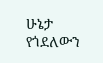ሁኔታ የጎደለውን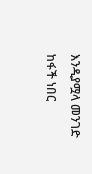እንዲያሟላ መንገድ ከፋች ነበር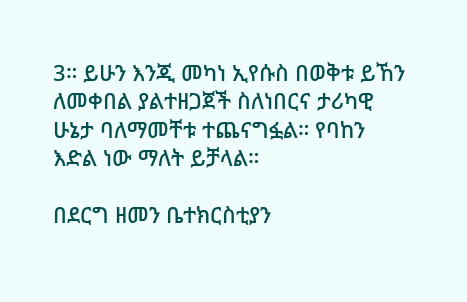3። ይሁን እንጂ መካነ ኢየሱስ በወቅቱ ይኸን ለመቀበል ያልተዘጋጀች ስለነበርና ታሪካዊ ሁኔታ ባለማመቸቱ ተጨናግፏል። የባከን እድል ነው ማለት ይቻላል።

በደርግ ዘመን ቤተክርስቲያን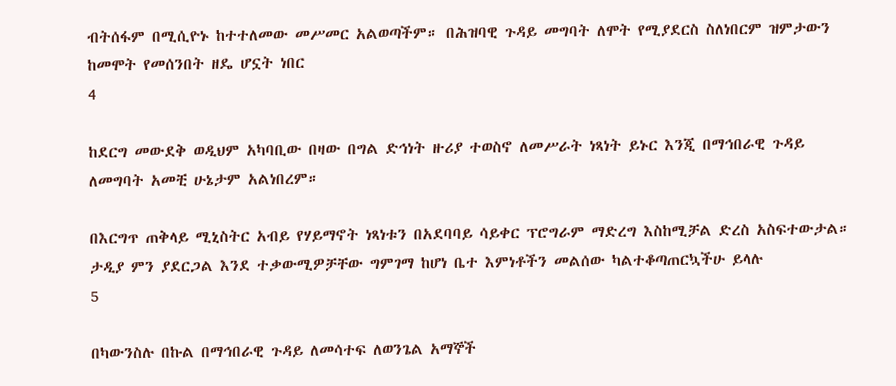ብትሰፋም በሚሲዮኑ ከተተለመው መሥመር አልወጣችም። በሕዝባዊ ጉዳይ መግባት ለሞት የሚያደርስ ስለነበርም ዝምታውን ከመሞት የመሰንበት ዘዴ ሆኗት ነበር
4

ከደርግ መውደቅ ወዲህም አካባቢው በዛው በግል ድኅነት ዙሪያ ተወስኖ ለመሥራት ነጻነት ይኑር እንጂ በማኅበራዊ ጉዳይ ለመግባት አመቺ ሁኔታም አልነበረም።

በእርግጥ ጠቅላይ ሚኒስትር አብይ የሃይማኖት ነጻነቱን በአደባባይ ሳይቀር ፕሮግራም ማድረግ እስከሚቻል ድረስ አስፍተውታል። ታዲያ ምን ያደርጋል እንደ ተቃውሚዎቻቸው ግምገማ ከሆነ ቤተ እምነቶችን መልሰው ካልተቆጣጠርኳችሁ ይላሉ
5

በካውንስሉ በኩል በማኅበራዊ ጉዳይ ለመሳተፍ ለወንጌል አማኞች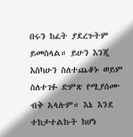በሩን ከፈት ያደረጉትም ይመስላል። ይሁን እንጂ እስካሁን ስለተጨቆኑ ወይም ስለተገፉ ድምጽ የሚያሰሙ ብቅ አላሉም። እኔ እንደ ተከታተልኩት ከሆነ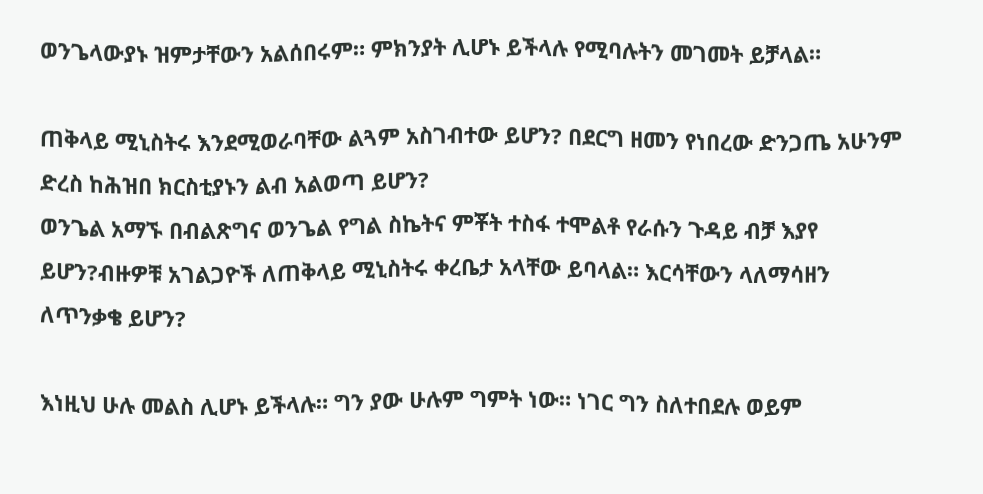ወንጌላውያኑ ዝምታቸውን አልሰበሩም። ምክንያት ሊሆኑ ይችላሉ የሚባሉትን መገመት ይቻላል።

ጠቅላይ ሚኒስትሩ እንደሚወራባቸው ልጓም አስገብተው ይሆን? በደርግ ዘመን የነበረው ድንጋጤ አሁንም ድረስ ከሕዝበ ክርስቲያኑን ልብ አልወጣ ይሆን?
ወንጌል አማኙ በብልጽግና ወንጌል የግል ስኬትና ምቾት ተስፋ ተሞልቶ የራሱን ጉዳይ ብቻ እያየ ይሆን?ብዙዎቹ አገልጋዮች ለጠቅላይ ሚኒስትሩ ቀረቤታ አላቸው ይባላል። እርሳቸውን ላለማሳዘን ለጥንቃቄ ይሆን?

እነዚህ ሁሉ መልስ ሊሆኑ ይችላሉ። ግን ያው ሁሉም ግምት ነው። ነገር ግን ስለተበደሉ ወይም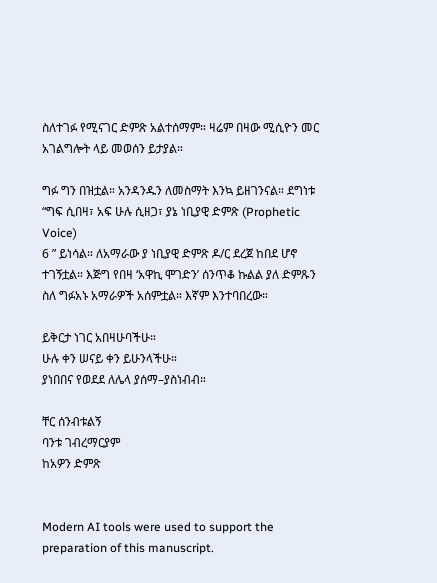ስለተገፉ የሚናገር ድምጽ አልተሰማም። ዛሬም በዛው ሚሲዮን መር አገልግሎት ላይ መወሰን ይታያል።

ግፉ ግን በዝቷል። አንዳንዱን ለመስማት እንኳ ይዘገንናል። ደግነቱ “ግፍ ሲበዛ፣ አፍ ሁሉ ሲዘጋ፣ ያኔ ነቢያዊ ድምጽ (Prophetic Voice)
6 ” ይነሳል። ለአማራው ያ ነቢያዊ ድምጽ ዶ/ር ደረጀ ከበደ ሆኖ ተገኝቷል። እጅግ የበዛ ‘አዋኪ ሞገድን’ ሰንጥቆ ኩልል ያለ ድምጹን ስለ ግፉአኑ አማራዎች አሰምቷል። እኛም እንተባበረው።

ይቅርታ ነገር አበዛሁባችሁ።
ሁሉ ቀን ሠናይ ቀን ይሁንላችሁ።
ያነበበና የወደደ ለሌላ ያሰማ–ያስነብብ።

ቸር ሰንብቱልኝ
ባንቱ ገብረማርያም
ከአዎን ድምጽ


Modern AI tools were used to support the preparation of this manuscript.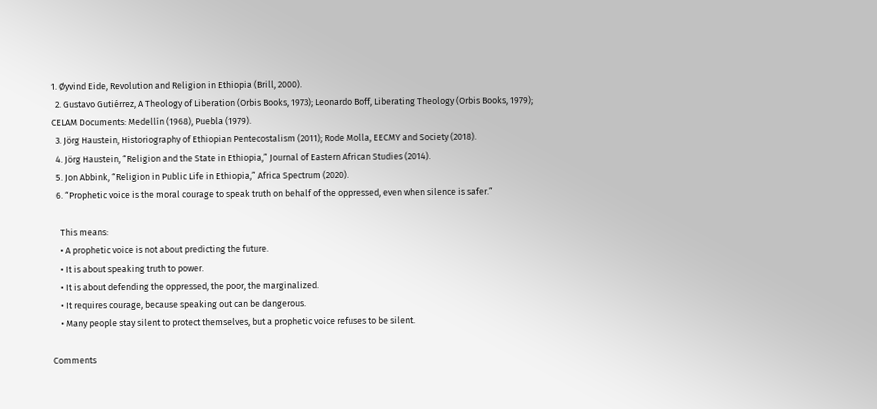1. Øyvind Eide, Revolution and Religion in Ethiopia (Brill, 2000).
  2. Gustavo Gutiérrez, A Theology of Liberation (Orbis Books, 1973); Leonardo Boff, Liberating Theology (Orbis Books, 1979); CELAM Documents: Medellín (1968), Puebla (1979).
  3. Jörg Haustein, Historiography of Ethiopian Pentecostalism (2011); Rode Molla, EECMY and Society (2018).
  4. Jörg Haustein, “Religion and the State in Ethiopia,” Journal of Eastern African Studies (2014).
  5. Jon Abbink, “Religion in Public Life in Ethiopia,” Africa Spectrum (2020).
  6. “Prophetic voice is the moral courage to speak truth on behalf of the oppressed, even when silence is safer.”

    This means:
    • A prophetic voice is not about predicting the future.
    • It is about speaking truth to power.
    • It is about defending the oppressed, the poor, the marginalized.
    • It requires courage, because speaking out can be dangerous.
    • Many people stay silent to protect themselves, but a prophetic voice refuses to be silent.

Comments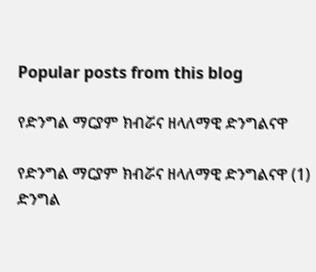Popular posts from this blog

የድንግል ማርያም ክብሯና ዘላለማዊ ድንግልናዋ

የድንግል ማርያም ክብሯና ዘላለማዊ ድንግልናዋ (1)  ድንግል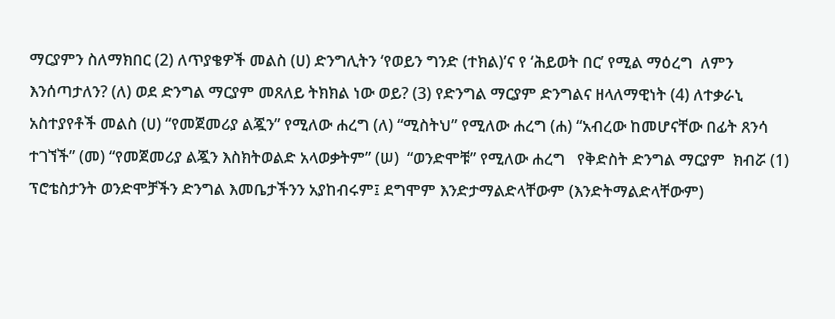ማርያምን ስለማክበር (2) ለጥያቄዎች መልስ (ሀ) ድንግሊትን ‘የወይን ግንድ (ተክል)’ና የ ‘ሕይወት በር’ የሚል ማዕረግ  ለምን እንሰጣታለን? (ለ) ወደ ድንግል ማርያም መጸለይ ትክክል ነው ወይ? (3) የድንግል ማርያም ድንግልና ዘላለማዊነት (4) ለተቃራኒ አስተያየቶች መልስ (ሀ) “የመጀመሪያ ልጇን” የሚለው ሐረግ (ለ) “ሚስትህ” የሚለው ሐረግ (ሐ) “አብረው ከመሆናቸው በፊት ጸንሳ ተገኘች” (መ) “የመጀመሪያ ልጇን እስክትወልድ አላወቃትም” (ሠ)  “ወንድሞቹ” የሚለው ሐረግ   የቅድስት ድንግል ማርያም  ክብሯ (1) ፕሮቴስታንት ወንድሞቻችን ድንግል እመቤታችንን አያከብሩም፤ ደግሞም እንድታማልድላቸውም (እንድትማልድላቸውም)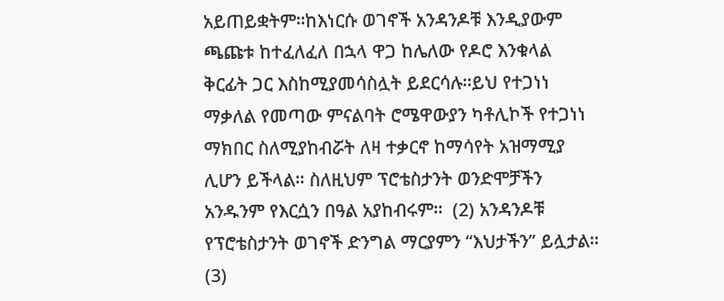አይጠይቋትም።ከእነርሱ ወገኖች አንዳንዶቹ እንዲያውም ጫጩቱ ከተፈለፈለ በኋላ ዋጋ ከሌለው የዶሮ እንቁላል ቅርፊት ጋር እስከሚያመሳስሏት ይደርሳሉ።ይህ የተጋነነ ማቃለል የመጣው ምናልባት ሮሜዋውያን ካቶሊኮች የተጋነነ ማክበር ስለሚያከብሯት ለዛ ተቃርኖ ከማሳየት አዝማሚያ ሊሆን ይችላል። ስለዚህም ፕሮቴስታንት ወንድሞቻችን አንዱንም የእርሷን በዓል አያከብሩም።  (2) አንዳንዶቹ የፕሮቴስታንት ወገኖች ድንግል ማርያምን “እህታችን” ይሏታል። (3)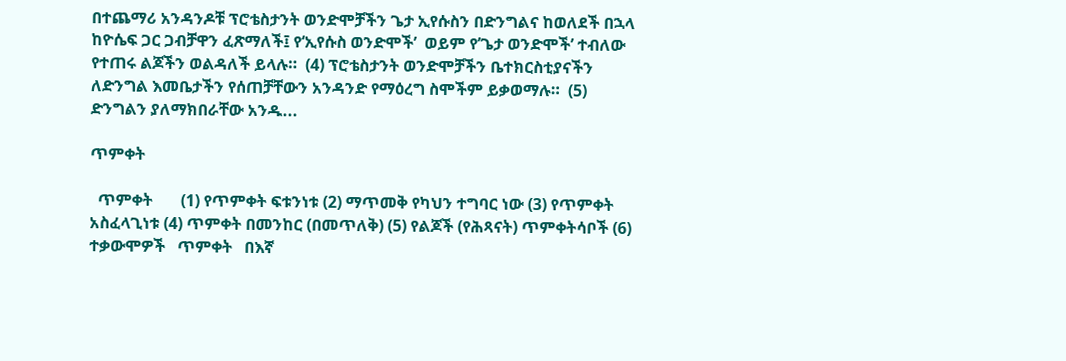በተጨማሪ አንዳንዶቹ ፕሮቴስታንት ወንድሞቻችን ጌታ ኢየሱስን በድንግልና ከወለደች በኋላ ከዮሴፍ ጋር ጋብቻዋን ፈጽማለች፤ የ‘ኢየሱስ ወንድሞች’  ወይም የ’ጌታ ወንድሞች’ ተብለው የተጠሩ ልጆችን ወልዳለች ይላሉ።  (4) ፕሮቴስታንት ወንድሞቻችን ቤተክርስቲያናችን ለድንግል እመቤታችን የሰጠቻቸውን አንዳንድ የማዕረግ ስሞችም ይቃወማሉ።  (5) ድንግልን ያለማክበራቸው አንዱ...

ጥምቀት

  ጥምቀት       (1) የጥምቀት ፍቱንነቱ (2) ማጥመቅ የካህን ተግባር ነው (3) የጥምቀት አስፈላጊነቱ (4) ጥምቀት በመንከር (በመጥለቅ) (5) የልጆች (የሕጻናት) ጥምቀትሳቦች (6) ተቃውሞዎች   ጥምቀት   በእኛ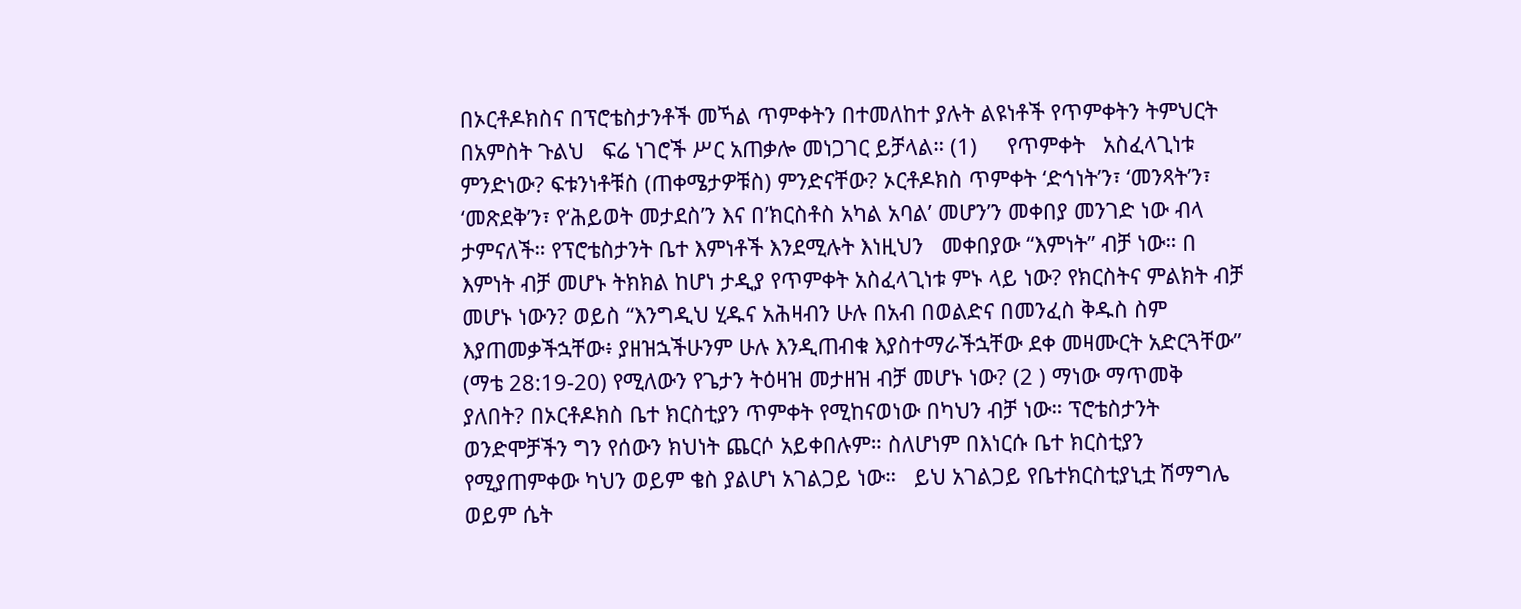በኦርቶዶክስና በፕሮቴስታንቶች መኻል ጥምቀትን በተመለከተ ያሉት ልዩነቶች የጥምቀትን ትምህርት በአምስት ጉልህ   ፍሬ ነገሮች ሥር አጠቃሎ መነጋገር ይቻላል። (1)     የጥምቀት   አስፈላጊነቱ   ምንድነው? ፍቱንነቶቹስ (ጠቀሜታዎቹስ) ምንድናቸው? ኦርቶዶክስ ጥምቀት ‘ድኅነት’ን፣ ‘መንጻት’ን፣ ‘መጽደቅ’ን፣ የ‘ሕይወት መታደስ’ን እና በ’ክርስቶስ አካል አባል’ መሆን’ን መቀበያ መንገድ ነው ብላ ታምናለች። የፕሮቴስታንት ቤተ እምነቶች እንደሚሉት እነዚህን   መቀበያው “እምነት” ብቻ ነው። በ እምነት ብቻ መሆኑ ትክክል ከሆነ ታዲያ የጥምቀት አስፈላጊነቱ ምኑ ላይ ነው? የክርስትና ምልክት ብቻ መሆኑ ነውን? ወይስ “እንግዲህ ሂዱና አሕዛብን ሁሉ በአብ በወልድና በመንፈስ ቅዱስ ስም እያጠመቃችኋቸው፥ ያዘዝኋችሁንም ሁሉ እንዲጠብቁ እያስተማራችኋቸው ደቀ መዛሙርት አድርጓቸው” (ማቴ 28:19-20) የሚለውን የጌታን ትዕዛዝ መታዘዝ ብቻ መሆኑ ነው? (2 ) ማነው ማጥመቅ ያለበት? በኦርቶዶክስ ቤተ ክርስቲያን ጥምቀት የሚከናወነው በካህን ብቻ ነው። ፕሮቴስታንት ወንድሞቻችን ግን የሰውን ክህነት ጨርሶ አይቀበሉም። ስለሆነም በእነርሱ ቤተ ክርስቲያን የሚያጠምቀው ካህን ወይም ቄስ ያልሆነ አገልጋይ ነው።   ይህ አገልጋይ የቤተክርስቲያኒቷ ሽማግሌ ወይም ሴት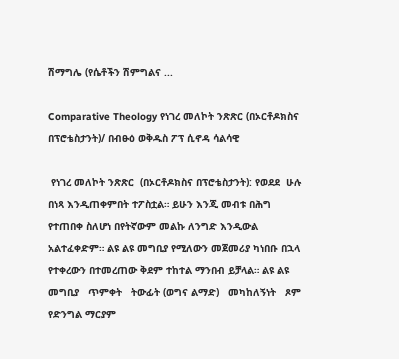ሽማግሌ (የሴቶችን ሽምግልና ...

Comparative Theology የነገረ መለኮት ንጽጽር (በኦርቶዶክስና በፕሮቴስታንት)/ በብፁዕ ወቅዱስ ፖፕ ሲኖዳ ሳልሳዊ

 የነገረ መለኮት ንጽጽር  (በኦርቶዶክስና በፕሮቴስታንት): የወደደ  ሁሉ በነጻ እንዲጠቀምበት ተፖስቷል። ይሁን እንጂ መብቱ በሕግ የተጠበቀ ስለሆነ በየትኛውም መልኩ ለንግድ እንዲውል አልተፈቀድም። ልዩ ልዩ መግቢያ የሚለውን መጀመሪያ ካነበቡ በኋላ የተቀረውን በተመረጠው ቅደም ተከተል ማንበብ ይቻላል። ልዩ ልዩ መግቢያ   ጥምቀት   ትውፊት (ወግና ልማድ)   መካከለኝነት   ጾም የድንግል ማርያም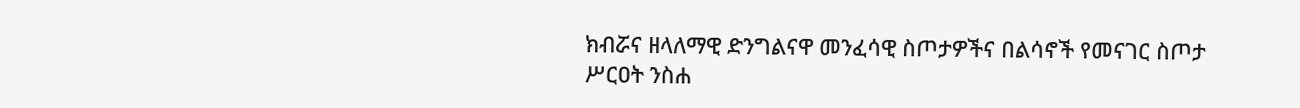ክብሯና ዘላለማዊ ድንግልናዋ መንፈሳዊ ስጦታዎችና በልሳኖች የመናገር ስጦታ   ሥርዐት ንስሐ